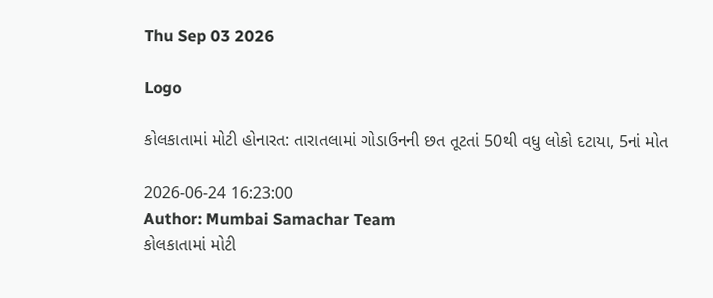Thu Sep 03 2026

Logo

કોલકાતામાં મોટી હોનારત: તારાતલામાં ગોડાઉનની છત તૂટતાં 50થી વધુ લોકો દટાયા, 5નાં મોત

2026-06-24 16:23:00
Author: Mumbai Samachar Team
કોલકાતામાં મોટી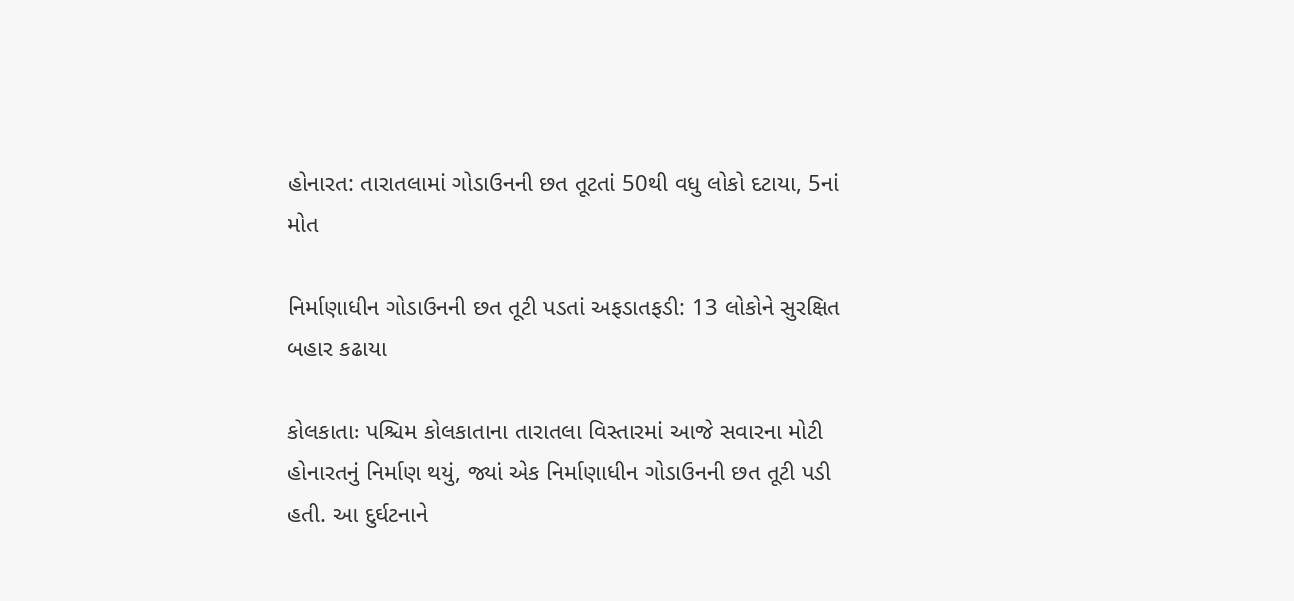હોનારત: તારાતલામાં ગોડાઉનની છત તૂટતાં 50થી વધુ લોકો દટાયા, 5નાં મોત

નિર્માણાધીન ગોડાઉનની છત તૂટી પડતાં અફડાતફડી: 13 લોકોને સુરક્ષિત બહાર કઢાયા

કોલકાતાઃ પશ્ચિમ કોલકાતાના તારાતલા વિસ્તારમાં આજે સવારના મોટી હોનારતનું નિર્માણ થયું, જ્યાં એક નિર્માણાધીન ગોડાઉનની છત તૂટી પડી હતી. આ દુર્ઘટનાને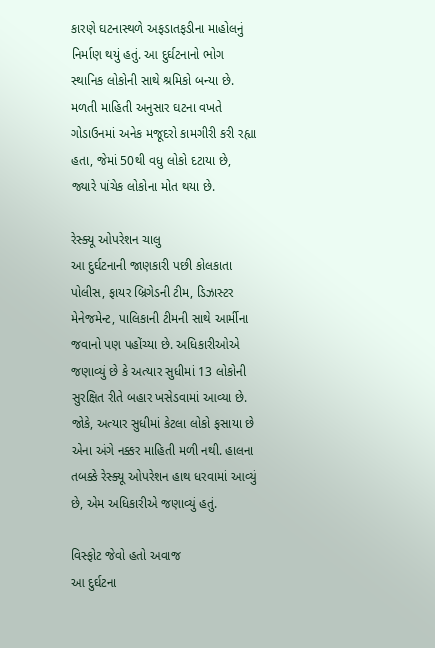કારણે ઘટનાસ્થળે અફડાતફડીના માહોલનું નિર્માણ થયું હતું. આ દુર્ઘટનાનો ભોગ સ્થાનિક લોકોની સાથે શ્રમિકો બન્યા છે. મળતી માહિતી અનુસાર ઘટના વખતે ગોડાઉનમાં અનેક મજૂદરો કામગીરી કરી રહ્યા હતા, જેમાં 50થી વધુ લોકો દટાયા છે, જ્યારે પાંચેક લોકોના મોત થયા છે.

રેસ્ક્યૂ ઓપરેશન ચાલુ
આ દુર્ઘટનાની જાણકારી પછી કોલકાતા પોલીસ, ફાયર બ્રિગેડની ટીમ, ડિઝાસ્ટર મેનેજમેન્ટ, પાલિકાની ટીમની સાથે આર્મીના જવાનો પણ પહોંચ્યા છે. અધિકારીઓએ જણાવ્યું છે કે અત્યાર સુધીમાં 13 લોકોની સુરક્ષિત રીતે બહાર ખસેડવામાં આવ્યા છે. જોકે, અત્યાર સુધીમાં કેટલા લોકો ફસાયા છે એના અંગે નક્કર માહિતી મળી નથી. હાલના તબક્કે રેસ્ક્યૂ ઓપરેશન હાથ ધરવામાં આવ્યું છે, એમ અધિકારીએ જણાવ્યું હતું.

વિસ્ફોટ જેવો હતો અવાજ
આ દુર્ઘટના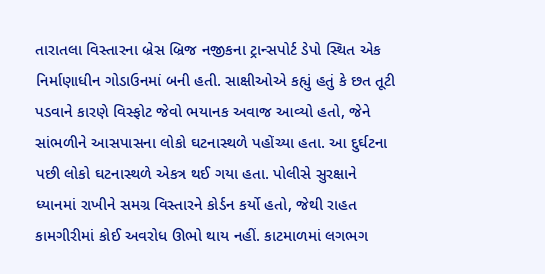તારાતલા વિસ્તારના બ્રેસ બ્રિજ નજીકના ટ્રાન્સપોર્ટ ડેપો સ્થિત એક નિર્માણાધીન ગોડાઉનમાં બની હતી. સાક્ષીઓએ કહ્યું હતું કે છત તૂટી પડવાને કારણે વિસ્ફોટ જેવો ભયાનક અવાજ આવ્યો હતો, જેને સાંભળીને આસપાસના લોકો ઘટનાસ્થળે પહોંચ્યા હતા. આ દુર્ઘટના પછી લોકો ઘટનાસ્થળે એકત્ર થઈ ગયા હતા. પોલીસે સુરક્ષાને ધ્યાનમાં રાખીને સમગ્ર વિસ્તારને કોર્ડન કર્યો હતો, જેથી રાહત કામગીરીમાં કોઈ અવરોધ ઊભો થાય નહીં. કાટમાળમાં લગભગ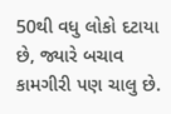50થી વધુ લોકો દટાયા છે, જ્યારે બચાવ કામગીરી પણ ચાલુ છે.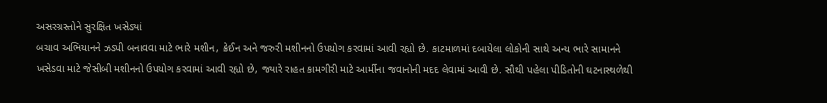અસરગ્રસ્તોને સુરક્ષિત ખસેડ્યાં
બચાવ અભિયાનને ઝડપી બનાવવા માટે ભારે મશીન, ક્રેઈન અને જરુરી મશીનનો ઉપયોગ કરવામાં આવી રહ્યો છે. કાટમાળમાં દબાયેલા લોકોની સાથે અન્ય ભારે સામાનને ખસેડવા માટે જેસીબી મશીનનો ઉપયોગ કરવામાં આવી રહ્યો છે, જ્યારે રાહત કામગીરી માટે આર્મીના જવાનોની મદદ લેવામાં આવી છે. સૌથી પહેલા પીડિતોની ઘટનાસ્થળેથી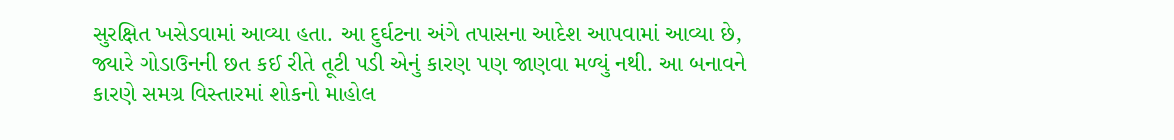સુરક્ષિત ખસેડવામાં આવ્યા હતા. આ દુર્ઘટના અંગે તપાસના આદેશ આપવામાં આવ્યા છે, જ્યારે ગોડાઉનની છત કઈ રીતે તૂટી પડી એનું કારણ પણ જાણવા મળ્યું નથી. આ બનાવને કારણે સમગ્ર વિસ્તારમાં શોકનો માહોલ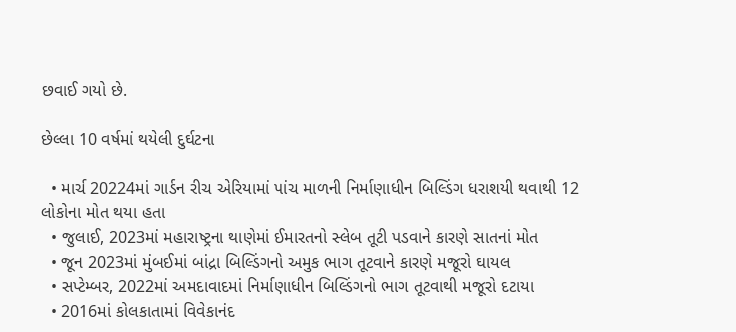છવાઈ ગયો છે.

છેલ્લા 10 વર્ષમાં થયેલી દુર્ઘટના

  • માર્ચ 20224માં ગાર્ડન રીચ એરિયામાં પાંચ માળની નિર્માણાધીન બિલ્ડિંગ ધરાશયી થવાથી 12 લોકોના મોત થયા હતા
  • જુલાઈ, 2023માં મહારાષ્ટ્રના થાણેમાં ઈમારતનો સ્લેબ તૂટી પડવાને કારણે સાતનાં મોત
  • જૂન 2023માં મુંબઈમાં બાંદ્રા બિલ્ડિંગનો અમુક ભાગ તૂટવાને કારણે મજૂરો ઘાયલ
  • સપ્ટેમ્બર, 2022માં અમદાવાદમાં નિર્માણાધીન બિલ્ડિંગનો ભાગ તૂટવાથી મજૂરો દટાયા
  • 2016માં કોલકાતામાં વિવેકાનંદ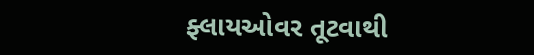ફ્લાયઓવર તૂટવાથી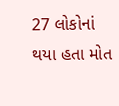27 લોકોનાં થયા હતા મોત